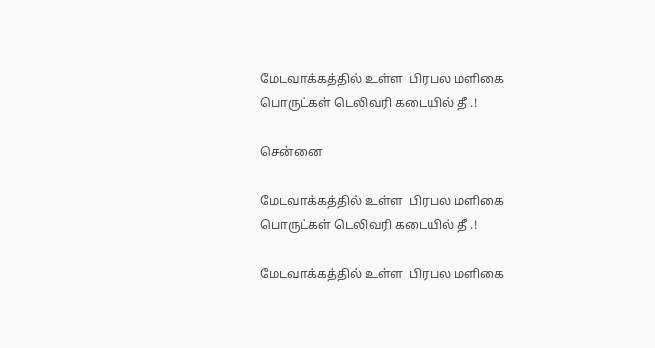மேடவாக்கத்தில் உள்ள  பிரபல மளிகை பொருட்கள் டெலிவரி கடையில் தீ .!

சென்னை

மேடவாக்கத்தில் உள்ள  பிரபல மளிகை பொருட்கள் டெலிவரி கடையில் தீ .!

மேடவாக்கத்தில் உள்ள  பிரபல மளிகை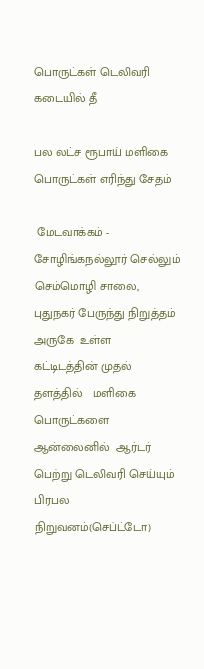பொருட்கள் டெலிவரி கடையில் தீ

பல லட்ச ரூபாய் மளிகை பொருட்கள் எரிந்து சேதம்

 மேடவாக்கம் - சோழிங்கநல்லூர் செல்லும் செம்மொழி சாலை, புதுநகர் பேருந்து நிறுத்தம் அருகே  உள்ள    கட்டிடத்தின் முதல் தளத்தில்   மளிகை பொருட்களை ஆன்லைனில்  ஆர்டர் பெற்று டெலிவரி செய்யும் பிரபல நிறுவனம்(செப்ட்டோ)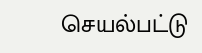செயல்பட்டு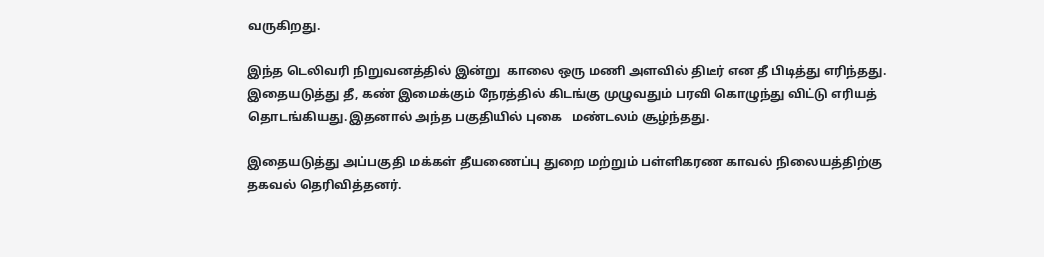வருகிறது.

இந்த டெலிவரி நிறுவனத்தில் இன்று  காலை ஒரு மணி அளவில் திடீர் என தீ பிடித்து எரிந்தது.    இதையடுத்து தீ, கண் இமைக்கும் நேரத்தில் கிடங்கு முழுவதும் பரவி கொழுந்து விட்டு எரியத் தொடங்கியது.இதனால் அந்த பகுதியில் புகை   மண்டலம் சூழ்ந்தது.

இதையடுத்து அப்பகுதி மக்கள் தீயணைப்பு துறை மற்றும் பள்ளிகரண காவல் நிலையத்திற்கு தகவல் தெரிவித்தனர்.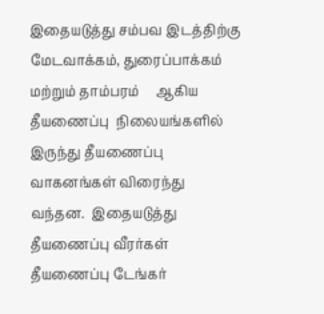இதையடுத்து சம்பவ இடத்திற்கு மேடவாக்கம், துரைப்பாக்கம்  மற்றும் தாம்பரம்     ஆகிய தீயணைப்பு  நிலையங்களில் இருந்து தீயணைப்பு வாகனங்கள் விரைந்து வந்தன.  இதையடுத்து தீயணைப்பு வீரர்கள் தீயணைப்பு டேங்கர்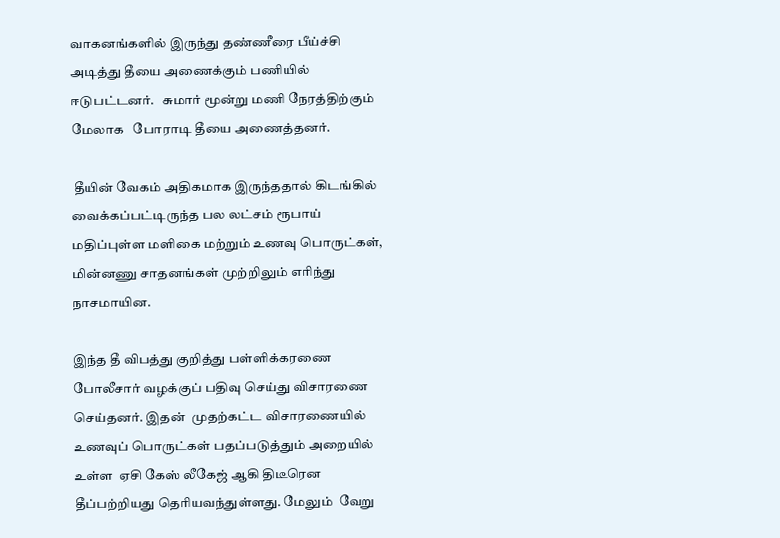வாகனங்களில் இருந்து தண்ணீரை பீய்ச்சி அடித்து தீயை அணைக்கும் பணியில் ஈடுபட்டனர்.   சுமார் மூன்று மணி நேரத்திற்கும்  மேலாக   போராடி தீயை அணைத்தனர்.

 தீயின் வேகம் அதிகமாக இருந்ததால் கிடங்கில் வைக்கப்பட்டிருந்த பல லட்சம் ரூபாய் மதிப்புள்ள மளிகை மற்றும் உணவு பொருட்கள்,   மின்னணு சாதனங்கள் முற்றிலும் எரிந்து நாசமாயின.

இந்த தீ விபத்து குறித்து பள்ளிக்கரணை போலீசார் வழக்குப் பதிவு செய்து விசாரணை  செய்தனர். இதன்  முதற்கட்ட விசாரணையில்
உணவுப் பொருட்கள் பதப்படுத்தும் அறையில் உள்ள  ஏசி கேஸ் லீகேஜ் ஆகி திடீரென  தீப்பற்றியது தெரியவந்துள்ளது. மேலும்  வேறு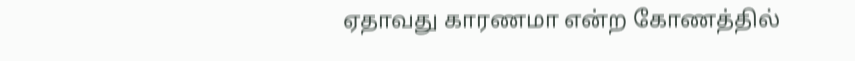ஏதாவது காரணமா என்ற கோணத்தில்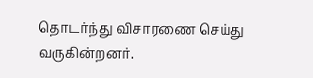தொடர்ந்து விசாரணை செய்து வருகின்றனர்.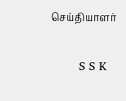செய்தியாளர்

       S S K